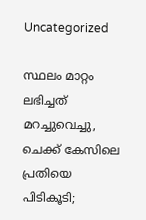Uncategorized

സ്ഥലം മാറ്റം ലഭിച്ചത് മറച്ചുവെച്ചു, ചെക്ക് കേസിലെ പ്രതിയെ പിടികൂടി;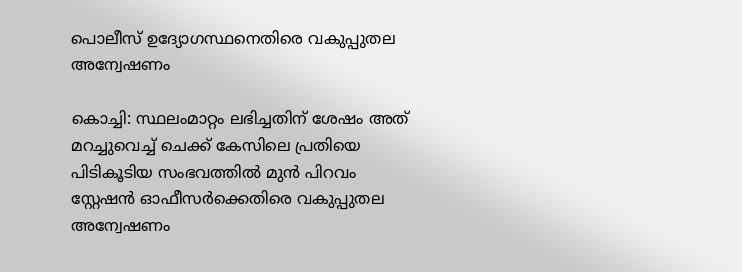പൊലീസ് ഉദ്യോഗസ്ഥനെതിരെ വകുപ്പുതല അന്വേഷണം

കൊച്ചി: സ്ഥലംമാറ്റം ലഭിച്ചതിന് ശേഷം അത് മറച്ചുവെച്ച് ചെക്ക് കേസിലെ പ്രതിയെ പിടികൂടിയ സംഭവത്തിൽ മുൻ പിറവം സ്റ്റേഷൻ ഓഫീസർക്കെതിരെ വകുപ്പുതല അന്വേഷണം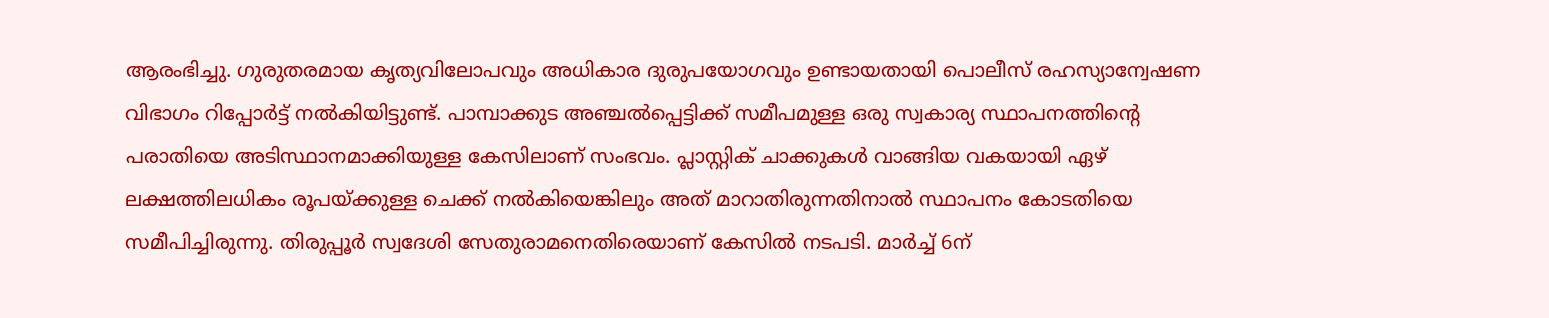ആരംഭിച്ചു. ഗുരുതരമായ കൃത്യവിലോപവും അധികാര ദുരുപയോഗവും ഉണ്ടായതായി പൊലീസ് രഹസ്യാന്വേഷണ വിഭാഗം റിപ്പോർട്ട് നൽകിയിട്ടുണ്ട്. പാമ്പാക്കുട അഞ്ചൽപ്പെട്ടിക്ക് സമീപമുള്ള ഒരു സ്വകാര്യ സ്ഥാപനത്തിന്‍റെ പരാതിയെ അടിസ്ഥാനമാക്കിയുള്ള കേസിലാണ് സംഭവം. പ്ലാസ്റ്റിക് ചാക്കുകൾ വാങ്ങിയ വകയായി ഏഴ് ലക്ഷത്തിലധികം രൂപയ്ക്കുള്ള ചെക്ക് നൽകിയെങ്കിലും അത് മാറാതിരുന്നതിനാൽ സ്ഥാപനം കോടതിയെ സമീപിച്ചിരുന്നു. തിരുപ്പൂർ സ്വദേശി സേതുരാമനെതിരെയാണ് കേസിൽ നടപടി. മാർച്ച് 6ന്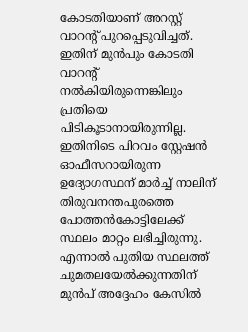കോടതിയാണ് അറസ്റ്റ് വാറന്‍റ് പുറപ്പെടുവിച്ചത്. ഇതിന് മുൻപും കോടതി വാറന്‍റ് നൽകിയിരുന്നെങ്കിലും പ്രതിയെ പിടികൂടാനായിരുന്നില്ല. ഇതിനിടെ പിറവം സ്റ്റേഷൻ ഓഫീസറായിരുന്ന ഉദ്യോഗസ്ഥന് മാർച്ച് നാലിന് തിരുവനന്തപുരത്തെ പോത്തൻകോട്ടിലേക്ക് സ്ഥലം മാറ്റം ലഭിച്ചിരുന്നു. എന്നാൽ പുതിയ സ്ഥലത്ത് ചുമതലയേൽക്കുന്നതിന് മുൻപ് അദ്ദേഹം കേസിൽ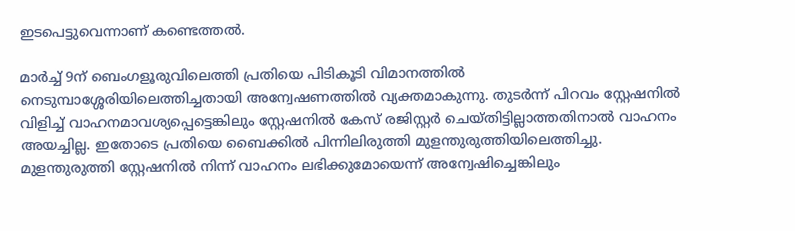ഇടപെട്ടുവെന്നാണ് കണ്ടെത്തൽ.

മാർച്ച് 9ന് ബെംഗളൂരുവിലെത്തി പ്രതിയെ പിടികൂടി വിമാനത്തിൽ നെടുമ്പാശ്ശേരിയിലെത്തിച്ചതായി അന്വേഷണത്തിൽ വ്യക്തമാകുന്നു. തുടർന്ന് പിറവം സ്റ്റേഷനിൽ വിളിച്ച് വാഹനമാവശ്യപ്പെട്ടെങ്കിലും സ്റ്റേഷനിൽ കേസ് രജിസ്റ്റർ ചെയ്തിട്ടില്ലാത്തതിനാൽ വാഹനം അയച്ചില്ല. ഇതോടെ പ്രതിയെ ബൈക്കിൽ പിന്നിലിരുത്തി മുളന്തുരുത്തിയിലെത്തിച്ചു. മുളന്തുരുത്തി സ്റ്റേഷനിൽ നിന്ന് വാഹനം ലഭിക്കുമോയെന്ന് അന്വേഷിച്ചെങ്കിലും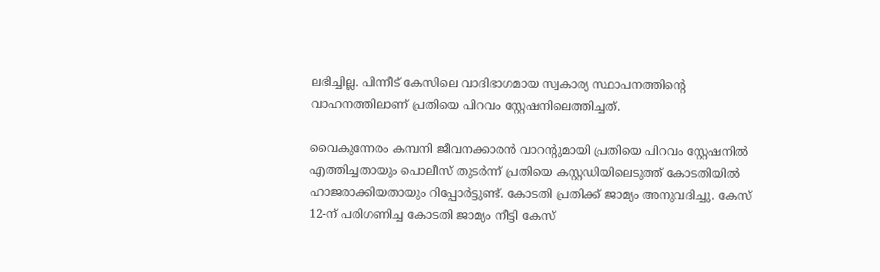ലഭിച്ചില്ല. പിന്നീട് കേസിലെ വാദിഭാഗമായ സ്വകാര്യ സ്ഥാപനത്തിന്‍റെ വാഹനത്തിലാണ് പ്രതിയെ പിറവം സ്റ്റേഷനിലെത്തിച്ചത്.

വൈകുന്നേരം കമ്പനി ജീവനക്കാരൻ വാറന്‍റുമായി പ്രതിയെ പിറവം സ്റ്റേഷനിൽ എത്തിച്ചതായും പൊലീസ് തുടർന്ന് പ്രതിയെ കസ്റ്റഡിയിലെടുത്ത് കോടതിയിൽ ഹാജരാക്കിയതായും റിപ്പോർട്ടുണ്ട്. കോടതി പ്രതിക്ക് ജാമ്യം അനുവദിച്ചു. കേസ് 12-ന് പരിഗണിച്ച കോടതി ജാമ്യം നീട്ടി കേസ്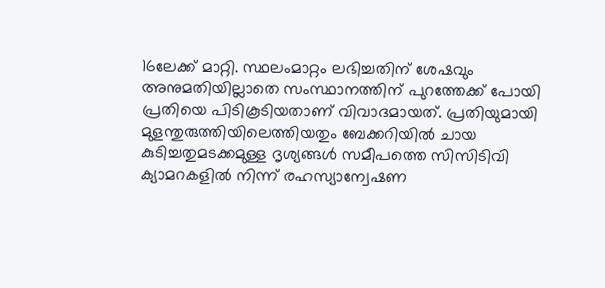16ലേക്ക് മാറ്റി. സ്ഥലംമാറ്റം ലഭിച്ചതിന് ശേഷവും അനുമതിയില്ലാതെ സംസ്ഥാനത്തിന് പുറത്തേക്ക് പോയി പ്രതിയെ പിടികൂടിയതാണ് വിവാദമായത്. പ്രതിയുമായി മുളന്തുരുത്തിയിലെത്തിയതും ബേക്കറിയിൽ ചായ കുടിച്ചതുമടക്കമുള്ള ദൃശ്യങ്ങൾ സമീപത്തെ സിസിടിവി ക്യാമറകളിൽ നിന്ന് രഹസ്യാന്വേഷണ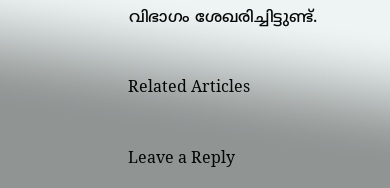വിഭാഗം ശേഖരിച്ചിട്ടുണ്ട്.

Related Articles

Leave a Reply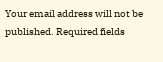Your email address will not be published. Required fields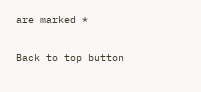are marked *

Back to top button